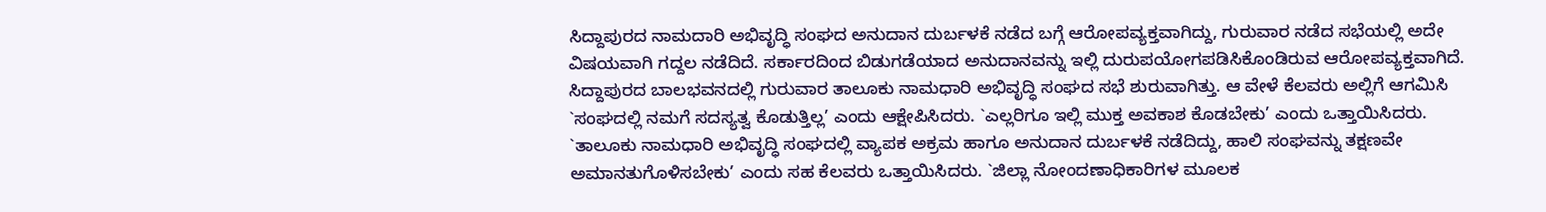ಸಿದ್ದಾಪುರದ ನಾಮದಾರಿ ಅಭಿವೃದ್ಧಿ ಸಂಘದ ಅನುದಾನ ದುರ್ಬಳಕೆ ನಡೆದ ಬಗ್ಗೆ ಆರೋಪವ್ಯಕ್ತವಾಗಿದ್ದು, ಗುರುವಾರ ನಡೆದ ಸಭೆಯಲ್ಲಿ ಅದೇ ವಿಷಯವಾಗಿ ಗದ್ದಲ ನಡೆದಿದೆ. ಸರ್ಕಾರದಿಂದ ಬಿಡುಗಡೆಯಾದ ಅನುದಾನವನ್ನು ಇಲ್ಲಿ ದುರುಪಯೋಗಪಡಿಸಿಕೊಂಡಿರುವ ಆರೋಪವ್ಯಕ್ತವಾಗಿದೆ.
ಸಿದ್ದಾಪುರದ ಬಾಲಭವನದಲ್ಲಿ ಗುರುವಾರ ತಾಲೂಕು ನಾಮಧಾರಿ ಅಭಿವೃದ್ಧಿ ಸಂಘದ ಸಭೆ ಶುರುವಾಗಿತ್ತು. ಆ ವೇಳೆ ಕೆಲವರು ಅಲ್ಲಿಗೆ ಆಗಮಿಸಿ `ಸಂಘದಲ್ಲಿ ನಮಗೆ ಸದಸ್ಯತ್ವ ಕೊಡುತ್ತಿಲ್ಲ’ ಎಂದು ಆಕ್ಷೇಪಿಸಿದರು. `ಎಲ್ಲರಿಗೂ ಇಲ್ಲಿ ಮುಕ್ತ ಅವಕಾಶ ಕೊಡಬೇಕು’ ಎಂದು ಒತ್ತಾಯಿಸಿದರು. `ತಾಲೂಕು ನಾಮಧಾರಿ ಅಭಿವೃದ್ಧಿ ಸಂಘದಲ್ಲಿ ವ್ಯಾಪಕ ಅಕ್ರಮ ಹಾಗೂ ಅನುದಾನ ದುರ್ಬಳಕೆ ನಡೆದಿದ್ದು, ಹಾಲಿ ಸಂಘವನ್ನು ತಕ್ಷಣವೇ ಅಮಾನತುಗೊಳಿಸಬೇಕು’ ಎಂದು ಸಹ ಕೆಲವರು ಒತ್ತಾಯಿಸಿದರು. `ಜಿಲ್ಲಾ ನೋಂದಣಾಧಿಕಾರಿಗಳ ಮೂಲಕ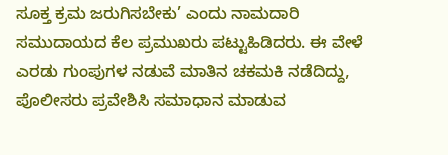ಸೂಕ್ತ ಕ್ರಮ ಜರುಗಿಸಬೇಕು’ ಎಂದು ನಾಮದಾರಿ ಸಮುದಾಯದ ಕೆಲ ಪ್ರಮುಖರು ಪಟ್ಟುಹಿಡಿದರು. ಈ ವೇಳೆ ಎರಡು ಗುಂಪುಗಳ ನಡುವೆ ಮಾತಿನ ಚಕಮಕಿ ನಡೆದಿದ್ದು, ಪೊಲೀಸರು ಪ್ರವೇಶಿಸಿ ಸಮಾಧಾನ ಮಾಡುವ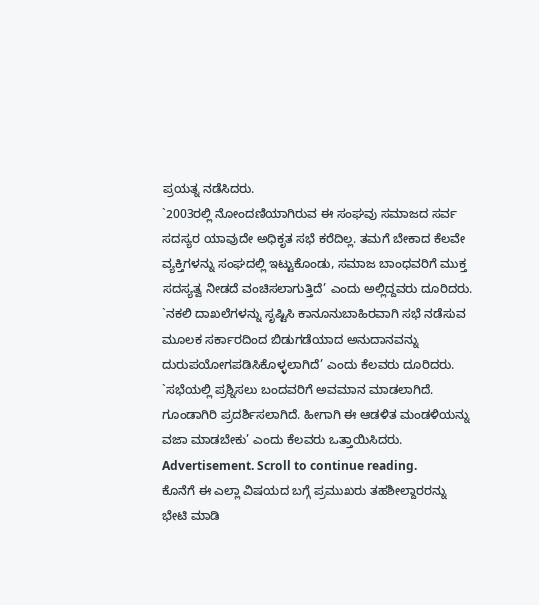ಪ್ರಯತ್ನ ನಡೆಸಿದರು.
`2003ರಲ್ಲಿ ನೋಂದಣಿಯಾಗಿರುವ ಈ ಸಂಘವು ಸಮಾಜದ ಸರ್ವ ಸದಸ್ಯರ ಯಾವುದೇ ಅಧಿಕೃತ ಸಭೆ ಕರೆದಿಲ್ಲ. ತಮಗೆ ಬೇಕಾದ ಕೆಲವೇ ವ್ಯಕ್ತಿಗಳನ್ನು ಸಂಘದಲ್ಲಿ ಇಟ್ಟುಕೊಂಡು, ಸಮಾಜ ಬಾಂಧವರಿಗೆ ಮುಕ್ತ ಸದಸ್ಯತ್ವ ನೀಡದೆ ವಂಚಿಸಲಾಗುತ್ತಿದೆ’ ಎಂದು ಅಲ್ಲಿದ್ದವರು ದೂರಿದರು. `ನಕಲಿ ದಾಖಲೆಗಳನ್ನು ಸೃಷ್ಟಿಸಿ ಕಾನೂನುಬಾಹಿರವಾಗಿ ಸಭೆ ನಡೆಸುವ ಮೂಲಕ ಸರ್ಕಾರದಿಂದ ಬಿಡುಗಡೆಯಾದ ಅನುದಾನವನ್ನು ದುರುಪಯೋಗಪಡಿಸಿಕೊಳ್ಳಲಾಗಿದೆ’ ಎಂದು ಕೆಲವರು ದೂರಿದರು. `ಸಭೆಯಲ್ಲಿ ಪ್ರಶ್ನಿಸಲು ಬಂದವರಿಗೆ ಅವಮಾನ ಮಾಡಲಾಗಿದೆ. ಗೂಂಡಾಗಿರಿ ಪ್ರದರ್ಶಿಸಲಾಗಿದೆ. ಹೀಗಾಗಿ ಈ ಆಡಳಿತ ಮಂಡಳಿಯನ್ನು ವಜಾ ಮಾಡಬೇಕು’ ಎಂದು ಕೆಲವರು ಒತ್ತಾಯಿಸಿದರು.
Advertisement. Scroll to continue reading.
ಕೊನೆಗೆ ಈ ಎಲ್ಲಾ ವಿಷಯದ ಬಗ್ಗೆ ಪ್ರಮುಖರು ತಹಶೀಲ್ದಾರರನ್ನು ಭೇಟಿ ಮಾಡಿ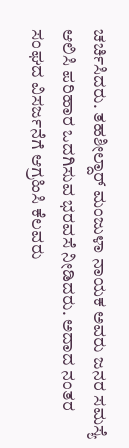ಚರ್ಚಿಸಿದರು. ತಹಶೀಲ್ದಾರ್ ಮಂಜುಳಾ ನಾಯಕ ಅವರು ಜನರ ಸಮಸ್ಯೆ ಆಲಿಸಿ ಪರಿಹಾರ ಒದಗಿಸುವ ಭರವಸೆ ನೀಡಿದರು. ಅದಾದ ನಂತರ ಸಂಘದ ವಿಸರ್ಜನೆಗೆ ಆಗ್ರಹಿಸಿ ಕೆಲವರು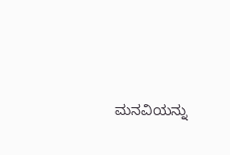ಮನವಿಯನ್ನು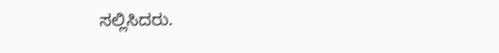ಸಲ್ಲಿಸಿದರು.